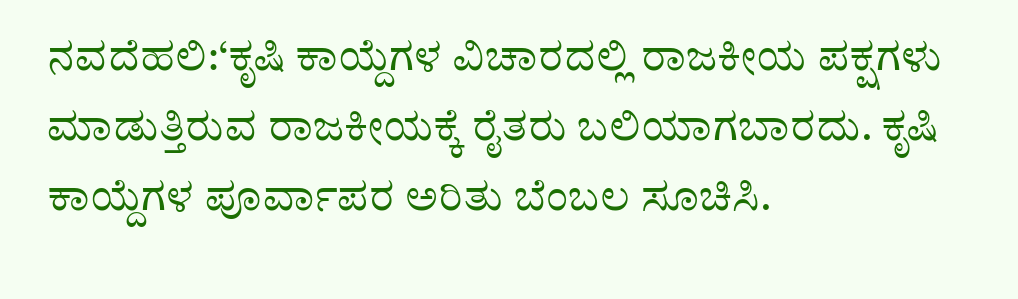ನವದೆಹಲಿ:‘ಕೃಷಿ ಕಾಯ್ದೆಗಳ ವಿಚಾರದಲ್ಲಿ ರಾಜಕೀಯ ಪಕ್ಷಗಳು ಮಾಡುತ್ತಿರುವ ರಾಜಕೀಯಕ್ಕೆ ರೈತರು ಬಲಿಯಾಗಬಾರದು. ಕೃಷಿ ಕಾಯ್ದೆಗಳ ಪೂರ್ವಾಪರ ಅರಿತು ಬೆಂಬಲ ಸೂಚಿಸಿ.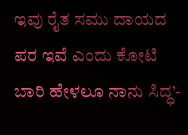ಇವು ರೈತ ಸಮು ದಾಯದ ಪರ ಇವೆ ಎಂದು ಕೋಟಿ ಬಾರಿ ಹೇಳಲೂ ನಾನು ಸಿದ್ಧ’-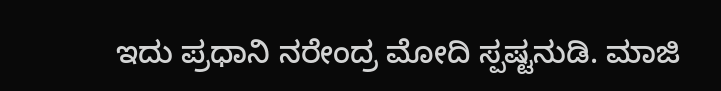ಇದು ಪ್ರಧಾನಿ ನರೇಂದ್ರ ಮೋದಿ ಸ್ಪಷ್ಟನುಡಿ. ಮಾಜಿ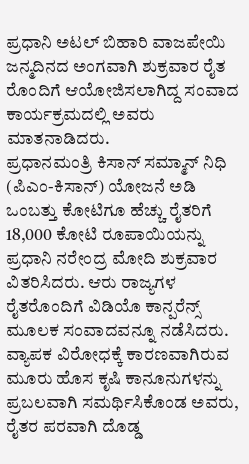ಪ್ರಧಾನಿ ಅಟಲ್ ಬಿಹಾರಿ ವಾಜಪೇಯಿ ಜನ್ಮದಿನದ ಅಂಗವಾಗಿ ಶುಕ್ರವಾರ ರೈತ ರೊಂದಿಗೆ ಆಯೋಜಿಸಲಾಗಿದ್ದ ಸಂವಾದ ಕಾರ್ಯಕ್ರಮದಲ್ಲಿ ಅವರು ಮಾತನಾಡಿದರು.
ಪ್ರಧಾನಮಂತ್ರಿ ಕಿಸಾನ್ ಸಮ್ಮಾನ್ ನಿಧಿ (ಪಿಎಂ-ಕಿಸಾನ್) ಯೋಜನೆ ಅಡಿ ಒಂಬತ್ತು ಕೋಟಿಗೂ ಹೆಚ್ಚು ರೈತರಿಗೆ 18,000 ಕೋಟಿ ರೂಪಾಯಿಯನ್ನು ಪ್ರಧಾನಿ ನರೇಂದ್ರ ಮೋದಿ ಶುಕ್ರವಾರ ವಿತರಿಸಿದರು. ಆರು ರಾಜ್ಯಗಳ ರೈತರೊಂದಿಗೆ ವಿಡಿಯೊ ಕಾನ್ಪರೆನ್ಸ್ ಮೂಲಕ ಸಂವಾದವನ್ನೂ ನಡೆಸಿದರು.
ವ್ಯಾಪಕ ವಿರೋಧಕ್ಕೆ ಕಾರಣವಾಗಿರುವ ಮೂರು ಹೊಸ ಕೃಷಿ ಕಾನೂನುಗಳನ್ನು ಪ್ರಬಲವಾಗಿ ಸಮರ್ಥಿಸಿಕೊಂಡ ಅವರು, ರೈತರ ಪರವಾಗಿ ದೊಡ್ಡ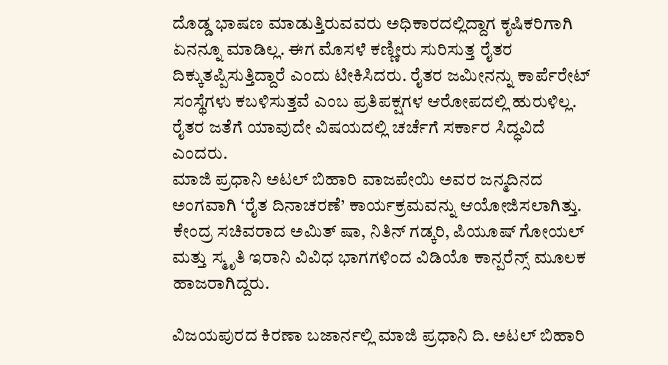ದೊಡ್ಡ ಭಾಷಣ ಮಾಡುತ್ತಿರುವವರು ಅಧಿಕಾರದಲ್ಲಿದ್ದಾಗ ಕೃಷಿಕರಿಗಾಗಿ ಏನನ್ನೂ ಮಾಡಿಲ್ಲ. ಈಗ ಮೊಸಳೆ ಕಣ್ಣೀರು ಸುರಿಸುತ್ತ ರೈತರ ದಿಕ್ಕುತಪ್ಪಿಸುತ್ತಿದ್ದಾರೆ ಎಂದು ಟೀಕಿಸಿದರು. ರೈತರ ಜಮೀನನ್ನು ಕಾರ್ಪೆರೇಟ್ ಸಂಸ್ಥೆಗಳು ಕಬಳಿಸುತ್ತವೆ ಎಂಬ ಪ್ರತಿಪಕ್ಷಗಳ ಆರೋಪದಲ್ಲಿ ಹುರುಳಿಲ್ಲ. ರೈತರ ಜತೆಗೆ ಯಾವುದೇ ವಿಷಯದಲ್ಲಿ ಚರ್ಚೆಗೆ ಸರ್ಕಾರ ಸಿದ್ಧವಿದೆ ಎಂದರು.
ಮಾಜಿ ಪ್ರಧಾನಿ ಅಟಲ್ ಬಿಹಾರಿ ವಾಜಪೇಯಿ ಅವರ ಜನ್ಮದಿನದ ಅಂಗವಾಗಿ ‘ರೈತ ದಿನಾಚರಣೆ’ ಕಾರ್ಯಕ್ರಮವನ್ನು ಆಯೋಜಿಸಲಾಗಿತ್ತು. ಕೇಂದ್ರ ಸಚಿವರಾದ ಅಮಿತ್ ಷಾ, ನಿತಿನ್ ಗಡ್ಕರಿ, ಪಿಯೂಷ್ ಗೋಯಲ್ ಮತ್ತು ಸ್ಮೃತಿ ಇರಾನಿ ವಿವಿಧ ಭಾಗಗಳಿಂದ ವಿಡಿಯೊ ಕಾನ್ಪರೆನ್ಸ್ ಮೂಲಕ ಹಾಜರಾಗಿದ್ದರು.

ವಿಜಯಪುರದ ಕಿರಣಾ ಬಜಾರ್ನಲ್ಲಿ ಮಾಜಿ ಪ್ರಧಾನಿ ದಿ. ಅಟಲ್ ಬಿಹಾರಿ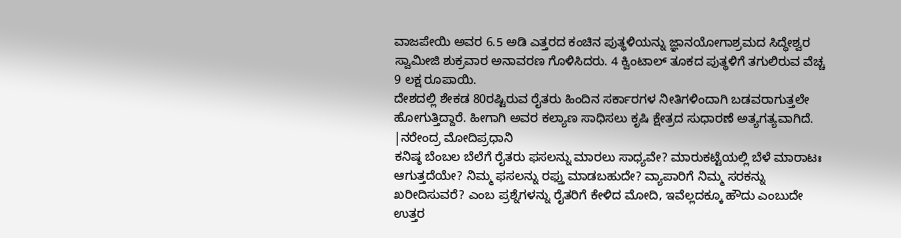ವಾಜಪೇಯಿ ಅವರ 6.5 ಅಡಿ ಎತ್ತರದ ಕಂಚಿನ ಪುತ್ಥಳಿಯನ್ನು ಜ್ಞಾನಯೋಗಾಶ್ರಮದ ಸಿದ್ಧೇಶ್ವರ ಸ್ವಾಮೀಜಿ ಶುಕ್ರವಾರ ಅನಾವರಣ ಗೊಳಿಸಿದರು. 4 ಕ್ವಿಂಟಾಲ್ ತೂಕದ ಪುತ್ಥಳಿಗೆ ತಗುಲಿರುವ ವೆಚ್ಚ 9 ಲಕ್ಷ ರೂಪಾಯಿ.
ದೇಶದಲ್ಲಿ ಶೇಕಡ 80ರಷ್ಟಿರುವ ರೈತರು ಹಿಂದಿನ ಸರ್ಕಾರಗಳ ನೀತಿಗಳಿಂದಾಗಿ ಬಡವರಾಗುತ್ತಲೇ ಹೋಗುತ್ತಿದ್ದಾರೆ. ಹೀಗಾಗಿ ಅವರ ಕಲ್ಯಾಣ ಸಾಧಿಸಲು ಕೃಷಿ ಕ್ಷೇತ್ರದ ಸುಧಾರಣೆ ಅತ್ಯಗತ್ಯವಾಗಿದೆ.
|ನರೇಂದ್ರ ಮೋದಿಪ್ರಧಾನಿ
ಕನಿಷ್ಠ ಬೆಂಬಲ ಬೆಲೆಗೆ ರೈತರು ಫಸಲನ್ನು ಮಾರಲು ಸಾಧ್ಯವೇ? ಮಾರುಕಟ್ಟೆಯಲ್ಲಿ ಬೆಳೆ ಮಾರಾಟಃ ಆಗುತ್ತದೆಯೇ? ನಿಮ್ಮ ಫಸಲನ್ನು ರಫ್ತು ಮಾಡಬಹುದೇ? ವ್ಯಾಪಾರಿಗೆ ನಿಮ್ಮ ಸರಕನ್ನು ಖರೀದಿಸುವರೆ? ಎಂಬ ಪ್ರಶ್ನೆಗಳನ್ನು ರೈತರಿಗೆ ಕೇಳಿದ ಮೋದಿ, ಇವೆಲ್ಲದಕ್ಕೂ ಹೌದು ಎಂಬುದೇ ಉತ್ತರ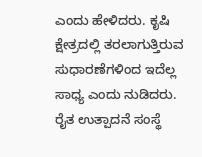ಎಂದು ಹೇಳಿದರು. ಕೃಷಿ ಕ್ಷೇತ್ರದಲ್ಲಿ ತರಲಾಗುತ್ತಿರುವ ಸುಧಾರಣೆಗಳಿಂದ ಇದೆಲ್ಲ ಸಾಧ್ಯ ಎಂದು ನುಡಿದರು. ರೈತ ಉತ್ಪಾದನೆ ಸಂಸ್ಥೆ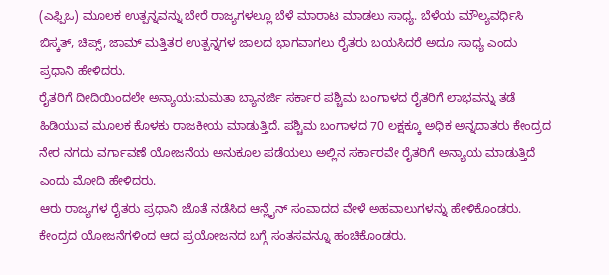(ಎಫ್ಪಿಒ) ಮೂಲಕ ಉತ್ಪನ್ನವನ್ನು ಬೇರೆ ರಾಜ್ಯಗಳಲ್ಲೂ ಬೆಳೆ ಮಾರಾಟ ಮಾಡಲು ಸಾಧ್ಯ. ಬೆಳೆಯ ಮೌಲ್ಯವರ್ಧಿಸಿ ಬಿಸ್ಕತ್, ಚಿಪ್ಸ್, ಜಾಮ್ ಮತ್ತಿತರ ಉತ್ಪನ್ನಗಳ ಜಾಲದ ಭಾಗವಾಗಲು ರೈತರು ಬಯಸಿದರೆ ಅದೂ ಸಾಧ್ಯ ಎಂದು ಪ್ರಧಾನಿ ಹೇಳಿದರು.
ರೈತರಿಗೆ ದೀದಿಯಿಂದಲೇ ಅನ್ಯಾಯ:ಮಮತಾ ಬ್ಯಾನರ್ಜಿ ಸರ್ಕಾರ ಪಶ್ಚಿಮ ಬಂಗಾಳದ ರೈತರಿಗೆ ಲಾಭವನ್ನು ತಡೆ ಹಿಡಿಯುವ ಮೂಲಕ ಕೊಳಕು ರಾಜಕೀಯ ಮಾಡುತ್ತಿದೆ. ಪಶ್ಚಿಮ ಬಂಗಾಳದ 70 ಲಕ್ಷಕ್ಕೂ ಅಧಿಕ ಅನ್ನದಾತರು ಕೇಂದ್ರದ ನೇರ ನಗದು ವರ್ಗಾವಣೆ ಯೋಜನೆಯ ಅನುಕೂಲ ಪಡೆಯಲು ಅಲ್ಲಿನ ಸರ್ಕಾರವೇ ರೈತರಿಗೆ ಅನ್ಯಾಯ ಮಾಡುತ್ತಿದೆ ಎಂದು ಮೋದಿ ಹೇಳಿದರು.
ಆರು ರಾಜ್ಯಗಳ ರೈತರು ಪ್ರಧಾನಿ ಜೊತೆ ನಡೆಸಿದ ಆನ್ಲೈನ್ ಸಂವಾದದ ವೇಳೆ ಅಹವಾಲುಗಳನ್ನು ಹೇಳಿಕೊಂಡರು. ಕೇಂದ್ರದ ಯೋಜನೆಗಳಿಂದ ಆದ ಪ್ರಯೋಜನದ ಬಗ್ಗೆ ಸಂತಸವನ್ನೂ ಹಂಚಿಕೊಂಡರು.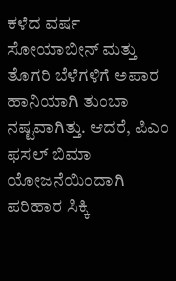ಕಳೆದ ವರ್ಷ ಸೋಯಾಬೀನ್ ಮತ್ತು ತೊಗರಿ ಬೆಳೆಗಳಿಗೆ ಅಪಾರ ಹಾನಿಯಾಗಿ ತುಂಬಾ ನಷ್ಟವಾಗಿತ್ತು. ಆದರೆ, ಪಿಎಂ ಫಸಲ್ ಬಿಮಾ ಯೋಜನೆಯಿಂದಾಗಿ ಪರಿಹಾರ ಸಿಕ್ಕಿ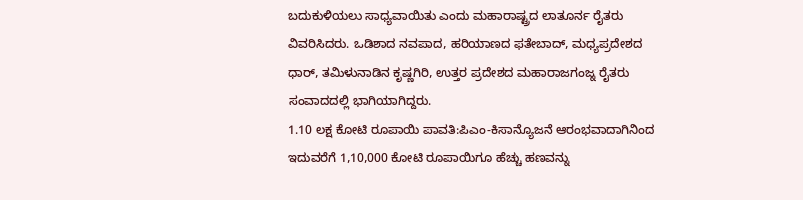ಬದುಕುಳಿಯಲು ಸಾಧ್ಯವಾಯಿತು ಎಂದು ಮಹಾರಾಷ್ಟ್ರದ ಲಾತೂರ್ನ ರೈತರು ವಿವರಿಸಿದರು. ಒಡಿಶಾದ ನವಪಾದ, ಹರಿಯಾಣದ ಫತೇಬಾದ್, ಮಧ್ಯಪ್ರದೇಶದ ಧಾರ್, ತಮಿಳುನಾಡಿನ ಕೃಷ್ಣಗಿರಿ, ಉತ್ತರ ಪ್ರದೇಶದ ಮಹಾರಾಜಗಂಜ್ನ ರೈತರು ಸಂವಾದದಲ್ಲಿ ಭಾಗಿಯಾಗಿದ್ದರು.
1.10 ಲಕ್ಷ ಕೋಟಿ ರೂಪಾಯಿ ಪಾವತಿ:ಪಿಎಂ-ಕಿಸಾನ್ಯೊಜನೆ ಆರಂಭವಾದಾಗಿನಿಂದ ಇದುವರೆಗೆ 1,10,000 ಕೋಟಿ ರೂಪಾಯಿಗೂ ಹೆಚ್ಚು ಹಣವನ್ನು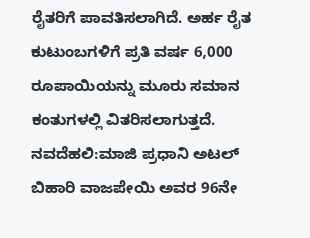ರೈತರಿಗೆ ಪಾವತಿಸಲಾಗಿದೆ. ಅರ್ಹ ರೈತ ಕುಟುಂಬಗಳಿಗೆ ಪ್ರತಿ ವರ್ಷ 6,000 ರೂಪಾಯಿಯನ್ನು ಮೂರು ಸಮಾನ ಕಂತುಗಳಲ್ಲಿ ವಿತರಿಸಲಾಗುತ್ತದೆ.
ನವದೆಹಲಿ:ಮಾಜಿ ಪ್ರಧಾನಿ ಅಟಲ್ ಬಿಹಾರಿ ವಾಜಪೇಯಿ ಅವರ 96ನೇ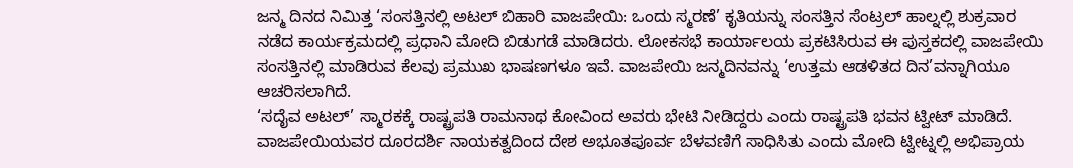ಜನ್ಮ ದಿನದ ನಿಮಿತ್ತ ‘ಸಂಸತ್ತಿನಲ್ಲಿ ಅಟಲ್ ಬಿಹಾರಿ ವಾಜಪೇಯಿ: ಒಂದು ಸ್ಮರಣೆ’ ಕೃತಿಯನ್ನು ಸಂಸತ್ತಿನ ಸೆಂಟ್ರಲ್ ಹಾಲ್ನಲ್ಲಿ ಶುಕ್ರವಾರ ನಡೆದ ಕಾರ್ಯಕ್ರಮದಲ್ಲಿ ಪ್ರಧಾನಿ ಮೋದಿ ಬಿಡುಗಡೆ ಮಾಡಿದರು. ಲೋಕಸಭೆ ಕಾರ್ಯಾಲಯ ಪ್ರಕಟಿಸಿರುವ ಈ ಪುಸ್ತಕದಲ್ಲಿ ವಾಜಪೇಯಿ ಸಂಸತ್ತಿನಲ್ಲಿ ಮಾಡಿರುವ ಕೆಲವು ಪ್ರಮುಖ ಭಾಷಣಗಳೂ ಇವೆ. ವಾಜಪೇಯಿ ಜನ್ಮದಿನವನ್ನು ‘ಉತ್ತಮ ಆಡಳಿತದ ದಿನ’ವನ್ನಾಗಿಯೂ ಆಚರಿಸಲಾಗಿದೆ.
‘ಸದೈವ ಅಟಲ್’ ಸ್ಮಾರಕಕ್ಕೆ ರಾಷ್ಟ್ರಪತಿ ರಾಮನಾಥ ಕೋವಿಂದ ಅವರು ಭೇಟಿ ನೀಡಿದ್ದರು ಎಂದು ರಾಷ್ಟ್ರಪತಿ ಭವನ ಟ್ವೀಟ್ ಮಾಡಿದೆ. ವಾಜಪೇಯಿಯವರ ದೂರದರ್ಶಿ ನಾಯಕತ್ವದಿಂದ ದೇಶ ಅಭೂತಪೂರ್ವ ಬೆಳವಣಿಗೆ ಸಾಧಿಸಿತು ಎಂದು ಮೋದಿ ಟ್ವೀಟ್ನಲ್ಲಿ ಅಭಿಪ್ರಾಯ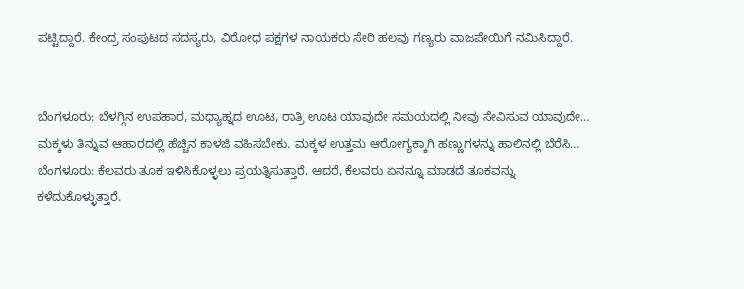ಪಟ್ಟಿದ್ದಾರೆ. ಕೇಂದ್ರ ಸಂಪುಟದ ಸದಸ್ಯರು, ವಿರೋಧ ಪಕ್ಷಗಳ ನಾಯಕರು ಸೇರಿ ಹಲವು ಗಣ್ಯರು ವಾಜಪೇಯಿಗೆ ನಮಿಸಿದ್ದಾರೆ.


ಬೆಂಗಳೂರು: ಬೆಳಗ್ಗಿನ ಉಪಹಾರ, ಮಧ್ಯಾಹ್ನದ ಊಟ, ರಾತ್ರಿ ಊಟ ಯಾವುದೇ ಸಮಯದಲ್ಲಿ ನೀವು ಸೇವಿಸುವ ಯಾವುದೇ…
ಮಕ್ಕಳು ತಿನ್ನುವ ಆಹಾರದಲ್ಲಿ ಹೆಚ್ಚಿನ ಕಾಳಜಿ ವಹಿಸಬೇಕು. ಮಕ್ಕಳ ಉತ್ತಮ ಆರೋಗ್ಯಕ್ಕಾಗಿ ಹಣ್ಣುಗಳನ್ನು ಹಾಲಿನಲ್ಲಿ ಬೆರೆಸಿ…
ಬೆಂಗಳೂರು: ಕೆಲವರು ತೂಕ ಇಳಿಸಿಕೊಳ್ಳಲು ಪ್ರಯತ್ನಿಸುತ್ತಾರೆ. ಆದರೆ, ಕೆಲವರು ಏನನ್ನೂ ಮಾಡದೆ ತೂಕವನ್ನು ಕಳೆದುಕೊಳ್ಳುತ್ತಾರೆ.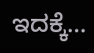ಇದಕ್ಕೆ…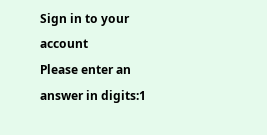Sign in to your account
Please enter an answer in digits:1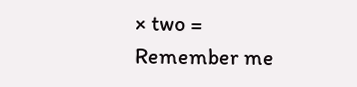× two =
Remember me